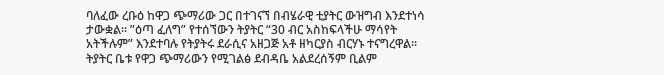ባለፈው ረቡዕ ከዋጋ ጭማሪው ጋር በተገናኘ በብሄራዊ ቲያትር ውዝግብ እንደተነሳ ታውቋል፡፡ ”ዕጣ ፈለግ” የተሰኘውን ትያትር “30 ብር አስከፍላችሁ ማሳየት አትችሉም” እንደተባሉ የትያትሩ ደራሲና አዘጋጅ አቶ ዘካርያስ ብርሃኑ ተናግረዋል፡፡ ትያትር ቤቱ የዋጋ ጭማሪውን የሚገልፅ ደብዳቤ አልደረሰኝም ቢልም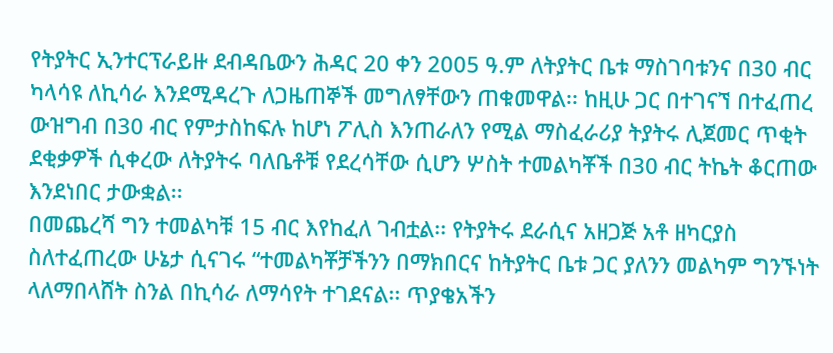የትያትር ኢንተርፕራይዙ ደብዳቤውን ሕዳር 20 ቀን 2005 ዓ.ም ለትያትር ቤቱ ማስገባቱንና በ30 ብር ካላሳዩ ለኪሳራ እንደሚዳረጉ ለጋዜጠኞች መግለፃቸውን ጠቁመዋል፡፡ ከዚሁ ጋር በተገናኘ በተፈጠረ ውዝግብ በ30 ብር የምታስከፍሉ ከሆነ ፖሊስ እንጠራለን የሚል ማስፈራሪያ ትያትሩ ሊጀመር ጥቂት ደቂቃዎች ሲቀረው ለትያትሩ ባለቤቶቹ የደረሳቸው ሲሆን ሦስት ተመልካቾች በ30 ብር ትኬት ቆርጠው እንደነበር ታውቋል፡፡
በመጨረሻ ግን ተመልካቹ 15 ብር እየከፈለ ገብቷል፡፡ የትያትሩ ደራሲና አዘጋጅ አቶ ዘካርያስ ስለተፈጠረው ሁኔታ ሲናገሩ “ተመልካቾቻችንን በማክበርና ከትያትር ቤቱ ጋር ያለንን መልካም ግንኙነት ላለማበላሸት ስንል በኪሳራ ለማሳየት ተገደናል፡፡ ጥያቄአችን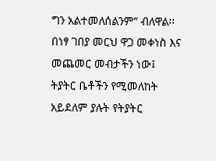ግን አልተመለሰልንም” ብለዋል፡፡ በነፃ ገበያ መርህ ዋጋ መቀነስ እና መጨመር መብታችን ነው፤ ትያትር ቤቶችን የሚመለከት አይደለም ያሉት የትያትር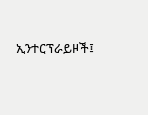ኢንተርፕራይዞች፤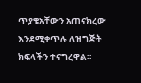ጥያቄአቸውን አጠናክረው እንደሚቀጥሉ ለዝግጅት ክፍላችን ተናግረዋል፡፡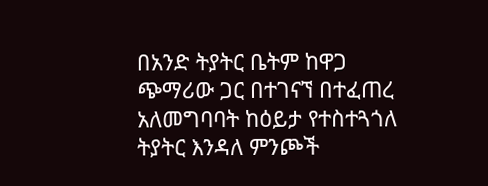በአንድ ትያትር ቤትም ከዋጋ ጭማሪው ጋር በተገናኘ በተፈጠረ አለመግባባት ከዕይታ የተስተጓጎለ ትያትር እንዳለ ምንጮች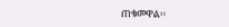ጠቁመዋል፡፡